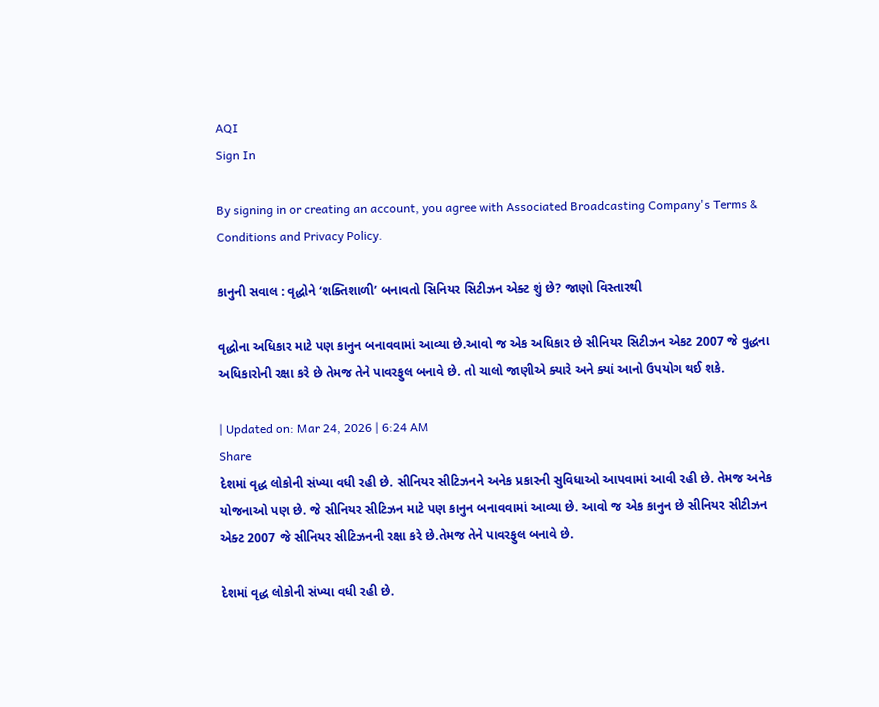AQI
Sign In

By signing in or creating an account, you agree with Associated Broadcasting Company's Terms & Conditions and Privacy Policy.

કાનુની સવાલ : વૃદ્ધોને ‘શક્તિશાળી’ બનાવતો સિનિયર સિટીઝન એક્ટ શું છે? જાણો વિસ્તારથી

વૃદ્ધોના અધિકાર માટે પણ કાનુન બનાવવામાં આવ્યા છે.આવો જ એક અધિકાર છે સીનિયર સિટીઝન એકટ 2007 જે વુદ્ધના અધિકારોની રક્ષા કરે છે તેમજ તેને પાવરફુલ બનાવે છે. તો ચાલો જાણીએ ક્યારે અને ક્યાં આનો ઉપયોગ થઈ શકે.

| Updated on: Mar 24, 2026 | 6:24 AM
Share
દેશમાં વૃદ્ધ લોકોની સંખ્યા વધી રહી છે. સીનિયર સીટિઝનને અનેક પ્રકારની સુવિધાઓ આપવામાં આવી રહી છે. તેમજ અનેક યોજનાઓ પણ છે. જે સીનિયર સીટિઝન માટે પણ કાનુન બનાવવામાં આવ્યા છે. આવો જ એક કાનુન છે સીનિયર સીટીઝન એક્ટ 2007 જે સીનિયર સીટિઝનની રક્ષા કરે છે.તેમજ તેને પાવરફુલ બનાવે છે.

દેશમાં વૃદ્ધ લોકોની સંખ્યા વધી રહી છે.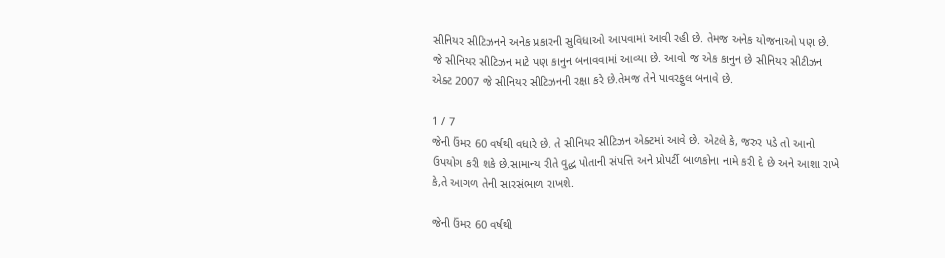સીનિયર સીટિઝનને અનેક પ્રકારની સુવિધાઓ આપવામાં આવી રહી છે. તેમજ અનેક યોજનાઓ પણ છે. જે સીનિયર સીટિઝન માટે પણ કાનુન બનાવવામાં આવ્યા છે. આવો જ એક કાનુન છે સીનિયર સીટીઝન એક્ટ 2007 જે સીનિયર સીટિઝનની રક્ષા કરે છે.તેમજ તેને પાવરફુલ બનાવે છે.

1 / 7
જેની ઉંમર 60 વર્ષથી વધારે છે. તે સીનિયર સીટિઝન એક્ટમાં આવે છે. એટલે કે, જરુર પડે તો આનો ઉપયોગ કરી શકે છે.સામાન્ય રીતે વુદ્ધ પોતાની સંપત્તિ અને પ્રોપર્ટી બાળકોના નામે કરી દે છે અને આશા રાખે કે,તે આગળ તેની સારસંભાળ રાખશે.

જેની ઉંમર 60 વર્ષથી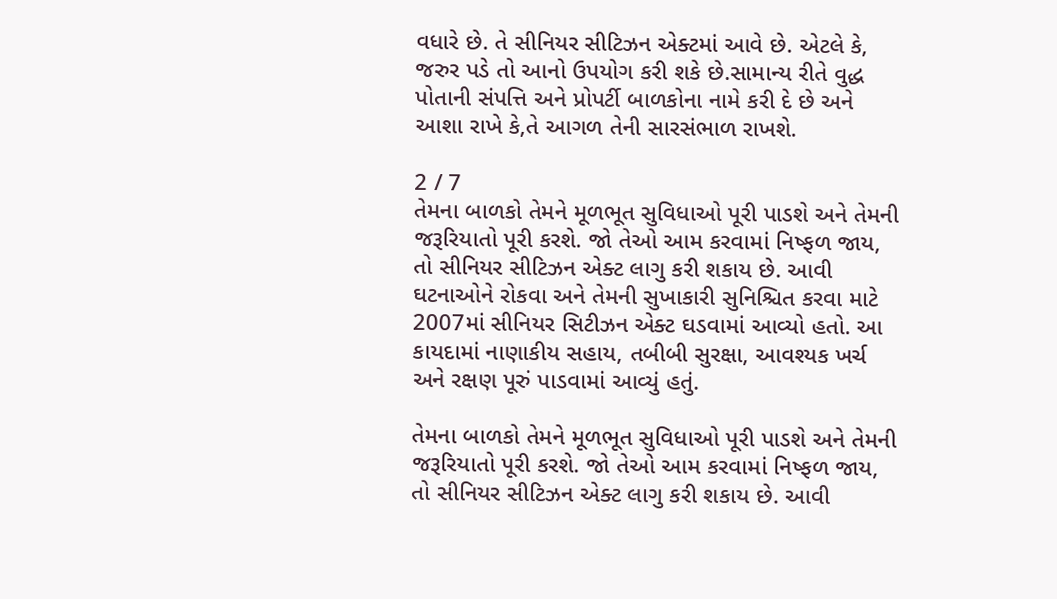વધારે છે. તે સીનિયર સીટિઝન એક્ટમાં આવે છે. એટલે કે, જરુર પડે તો આનો ઉપયોગ કરી શકે છે.સામાન્ય રીતે વુદ્ધ પોતાની સંપત્તિ અને પ્રોપર્ટી બાળકોના નામે કરી દે છે અને આશા રાખે કે,તે આગળ તેની સારસંભાળ રાખશે.

2 / 7
તેમના બાળકો તેમને મૂળભૂત સુવિધાઓ પૂરી પાડશે અને તેમની જરૂરિયાતો પૂરી કરશે. જો તેઓ આમ કરવામાં નિષ્ફળ જાય, તો સીનિયર સીટિઝન એક્ટ લાગુ કરી શકાય છે. આવી ઘટનાઓને રોકવા અને તેમની સુખાકારી સુનિશ્ચિત કરવા માટે 2007માં સીનિયર સિટીઝન એક્ટ ઘડવામાં આવ્યો હતો. આ કાયદામાં નાણાકીય સહાય, તબીબી સુરક્ષા, આવશ્યક ખર્ચ અને રક્ષણ પૂરું પાડવામાં આવ્યું હતું.

તેમના બાળકો તેમને મૂળભૂત સુવિધાઓ પૂરી પાડશે અને તેમની જરૂરિયાતો પૂરી કરશે. જો તેઓ આમ કરવામાં નિષ્ફળ જાય, તો સીનિયર સીટિઝન એક્ટ લાગુ કરી શકાય છે. આવી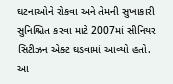ઘટનાઓને રોકવા અને તેમની સુખાકારી સુનિશ્ચિત કરવા માટે 2007માં સીનિયર સિટીઝન એક્ટ ઘડવામાં આવ્યો હતો. આ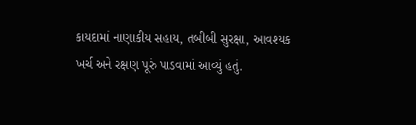કાયદામાં નાણાકીય સહાય, તબીબી સુરક્ષા, આવશ્યક ખર્ચ અને રક્ષણ પૂરું પાડવામાં આવ્યું હતું.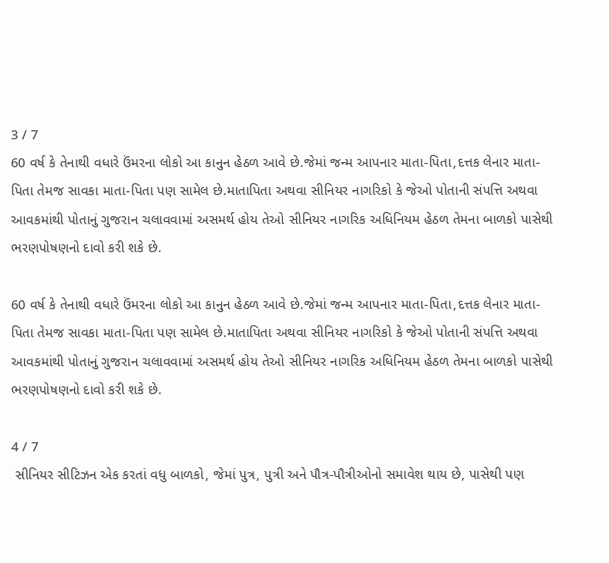3 / 7
60 વર્ષ કે તેનાથી વધારે ઉંમરના લોકો આ કાનુન હેઠળ આવે છે.જેમાં જન્મ આપનાર માતા-પિતા,દત્તક લેનાર માતા-પિતા તેમજ સાવકા માતા-પિતા પણ સામેલ છે.માતાપિતા અથવા સીનિયર નાગરિકો કે જેઓ પોતાની સંપત્તિ અથવા આવકમાંથી પોતાનું ગુજરાન ચલાવવામાં અસમર્થ હોય તેઓ સીનિયર નાગરિક અધિનિયમ હેઠળ તેમના બાળકો પાસેથી ભરણપોષણનો દાવો કરી શકે છે.

60 વર્ષ કે તેનાથી વધારે ઉંમરના લોકો આ કાનુન હેઠળ આવે છે.જેમાં જન્મ આપનાર માતા-પિતા,દત્તક લેનાર માતા-પિતા તેમજ સાવકા માતા-પિતા પણ સામેલ છે.માતાપિતા અથવા સીનિયર નાગરિકો કે જેઓ પોતાની સંપત્તિ અથવા આવકમાંથી પોતાનું ગુજરાન ચલાવવામાં અસમર્થ હોય તેઓ સીનિયર નાગરિક અધિનિયમ હેઠળ તેમના બાળકો પાસેથી ભરણપોષણનો દાવો કરી શકે છે.

4 / 7
 સીનિયર સીટિઝન એક કરતાં વધુ બાળકો, જેમાં પુત્ર, પુત્રી અને પૌત્ર-પૌત્રીઓનો સમાવેશ થાય છે, પાસેથી પણ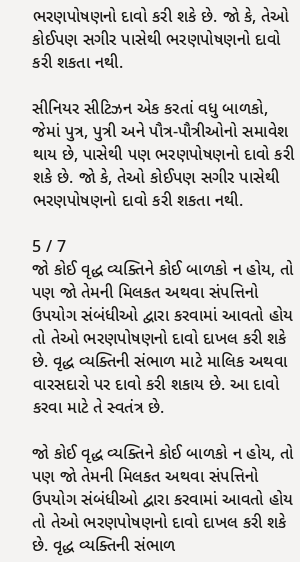ભરણપોષણનો દાવો કરી શકે છે. જો કે, તેઓ કોઈપણ સગીર પાસેથી ભરણપોષણનો દાવો કરી શકતા નથી.

સીનિયર સીટિઝન એક કરતાં વધુ બાળકો, જેમાં પુત્ર, પુત્રી અને પૌત્ર-પૌત્રીઓનો સમાવેશ થાય છે, પાસેથી પણ ભરણપોષણનો દાવો કરી શકે છે. જો કે, તેઓ કોઈપણ સગીર પાસેથી ભરણપોષણનો દાવો કરી શકતા નથી.

5 / 7
જો કોઈ વૃદ્ધ વ્યક્તિને કોઈ બાળકો ન હોય, તો પણ જો તેમની મિલકત અથવા સંપત્તિનો ઉપયોગ સંબંધીઓ દ્વારા કરવામાં આવતો હોય તો તેઓ ભરણપોષણનો દાવો દાખલ કરી શકે છે. વૃદ્ધ વ્યક્તિની સંભાળ માટે માલિક અથવા વારસદારો પર દાવો કરી શકાય છે. આ દાવો કરવા માટે તે સ્વતંત્ર છે.

જો કોઈ વૃદ્ધ વ્યક્તિને કોઈ બાળકો ન હોય, તો પણ જો તેમની મિલકત અથવા સંપત્તિનો ઉપયોગ સંબંધીઓ દ્વારા કરવામાં આવતો હોય તો તેઓ ભરણપોષણનો દાવો દાખલ કરી શકે છે. વૃદ્ધ વ્યક્તિની સંભાળ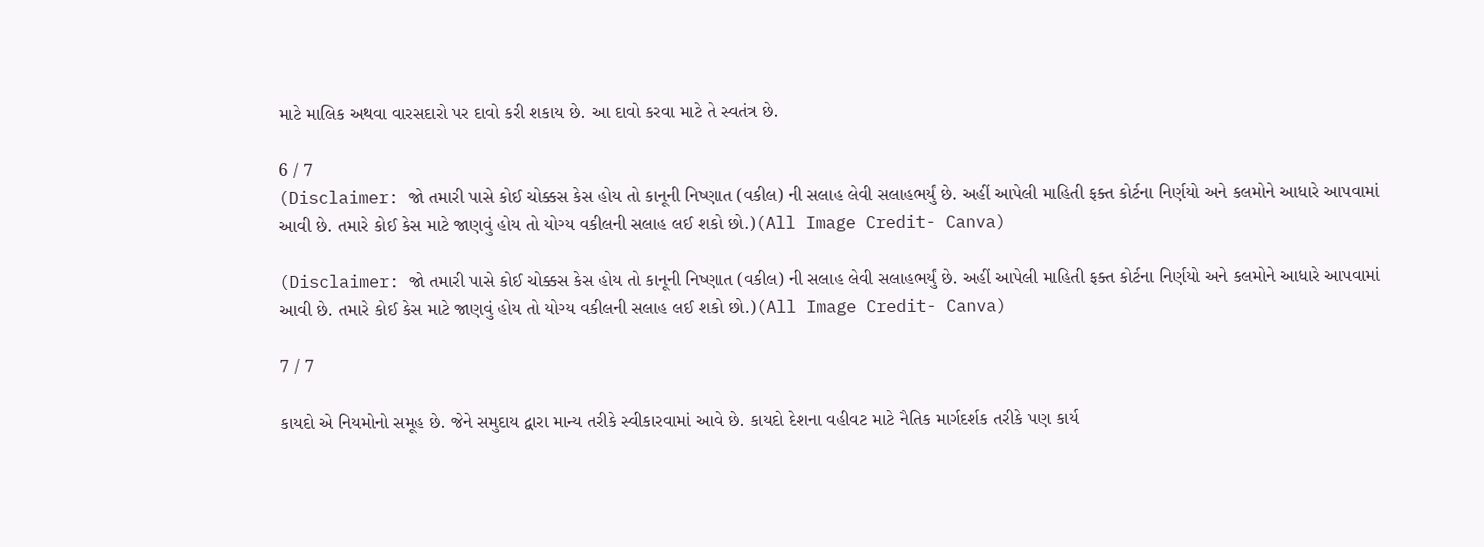માટે માલિક અથવા વારસદારો પર દાવો કરી શકાય છે. આ દાવો કરવા માટે તે સ્વતંત્ર છે.

6 / 7
(Disclaimer: જો તમારી પાસે કોઈ ચોક્કસ કેસ હોય તો કાનૂની નિષ્ણાત (વકીલ) ની સલાહ લેવી સલાહભર્યું છે. અહીં આપેલી માહિતી ફક્ત કોર્ટના નિર્ણયો અને કલમોને આધારે આપવામાં આવી છે. તમારે કોઈ કેસ માટે જાણવું હોય તો યોગ્ય વકીલની સલાહ લઈ શકો છો.)(All Image Credit- Canva)

(Disclaimer: જો તમારી પાસે કોઈ ચોક્કસ કેસ હોય તો કાનૂની નિષ્ણાત (વકીલ) ની સલાહ લેવી સલાહભર્યું છે. અહીં આપેલી માહિતી ફક્ત કોર્ટના નિર્ણયો અને કલમોને આધારે આપવામાં આવી છે. તમારે કોઈ કેસ માટે જાણવું હોય તો યોગ્ય વકીલની સલાહ લઈ શકો છો.)(All Image Credit- Canva)

7 / 7

કાયદો એ નિયમોનો સમૂહ છે. જેને સમુદાય દ્વારા માન્ય તરીકે સ્વીકારવામાં આવે છે. કાયદો દેશના વહીવટ માટે નૈતિક માર્ગદર્શક તરીકે પણ કાર્ય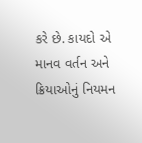કરે છે. કાયદો એ માનવ વર્તન અને ક્રિયાઓનું નિયમન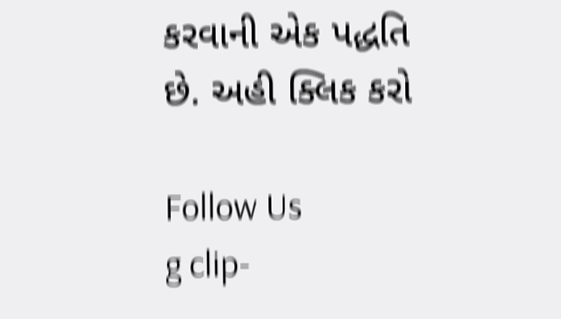કરવાની એક પદ્ધતિ છે. અહી ક્લિક કરો

Follow Us
g clip-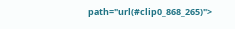path="url(#clip0_868_265)">